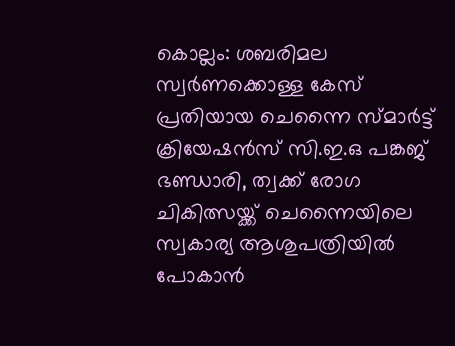കൊല്ലം: ശബരിമല സ്വർണക്കൊള്ള കേസ് പ്രതിയായ ചെന്നൈ സ്മാർട്ട് ക്രിയേഷൻസ് സി.ഇ.ഒ പങ്കജ് ഭണ്ഡാരി, ത്വക്ക് രോഗ ചികിത്സയ്ക്ക് ചെന്നൈയിലെ സ്വകാര്യ ആശുപത്രിയിൽ പോകാൻ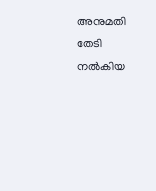അനുമതി തേടി നൽകിയ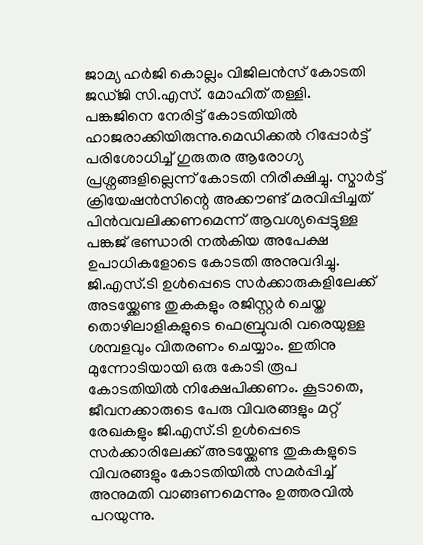ജാമ്യ ഹർജി കൊല്ലം വിജിലൻസ് കോടതി ജഡ്ജി സി.എസ്. മോഹിത് തള്ളി.
പങ്കജിനെ നേരിട്ട് കോടതിയിൽ ഹാജരാക്കിയിരുന്നു.മെഡിക്കൽ റിപ്പോർട്ട് പരിശോധിച്ച് ഗുരുതര ആരോഗ്യ പ്രശ്നങ്ങളില്ലെന്ന് കോടതി നിരീക്ഷിച്ചു. സ്മാർട്ട് ക്രിയേഷൻസിന്റെ അക്കൗണ്ട് മരവിപ്പിച്ചത് പിൻവവലിക്കണമെന്ന് ആവശ്യപ്പെട്ടുള്ള പങ്കജ് ഭണ്ഡാരി നൽകിയ അപേക്ഷ ഉപാധികളോടെ കോടതി അനുവദിച്ചു. ജി.എസ്.ടി ഉൾപ്പെടെ സർക്കാരുകളിലേക്ക് അടയ്ക്കേണ്ട തുകകളും രജിസ്റ്റർ ചെയ്ത തൊഴിലാളികളുടെ ഫെബ്രുവരി വരെയുള്ള ശമ്പളവും വിതരണം ചെയ്യാം. ഇതിനു മുന്നോടിയായി ഒരു കോടി രൂപ കോടതിയിൽ നിക്ഷേപിക്കണം. കൂടാതെ, ജീവനക്കാരുടെ പേരു വിവരങ്ങളും മറ്റ് രേഖകളും ജി.എസ്.ടി ഉൾപ്പെടെ സർക്കാരിലേക്ക് അടയ്ക്കേണ്ട തുകകളുടെ വിവരങ്ങളും കോടതിയിൽ സമർപ്പിച്ച് അനുമതി വാങ്ങണമെന്നും ഉത്തരവിൽ പറയുന്നു.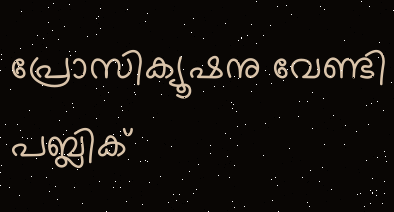പ്രോസിക്യൂഷനു വേണ്ടി പബ്ലിക്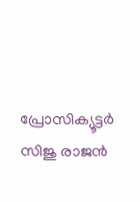പ്രോസിക്യൂട്ടർ സിജു രാജൻ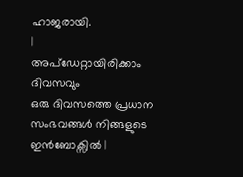ഹാജരായി.
|
അപ്ഡേറ്റായിരിക്കാം ദിവസവും
ഒരു ദിവസത്തെ പ്രധാന സംഭവങ്ങൾ നിങ്ങളുടെ ഇൻബോക്സിൽ |